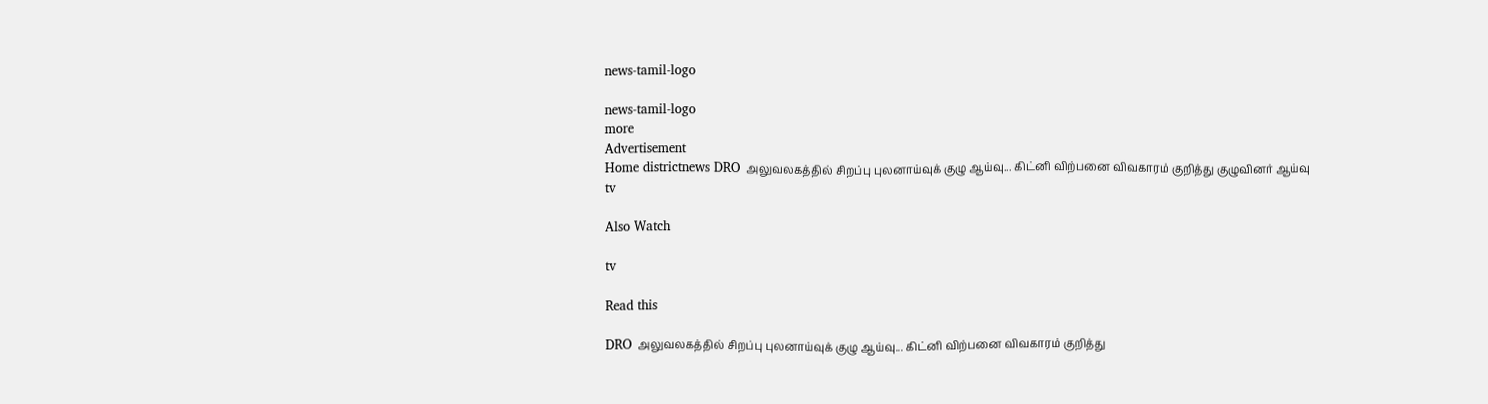news-tamil-logo

news-tamil-logo
more
Advertisement
Home districtnews DRO அலுவலகத்தில் சிறப்பு புலனாய்வுக் குழு ஆய்வு... கிட்னி விற்பனை விவகாரம் குறித்து குழுவினர் ஆய்வு
tv

Also Watch

tv

Read this

DRO அலுவலகத்தில் சிறப்பு புலனாய்வுக் குழு ஆய்வு... கிட்னி விற்பனை விவகாரம் குறித்து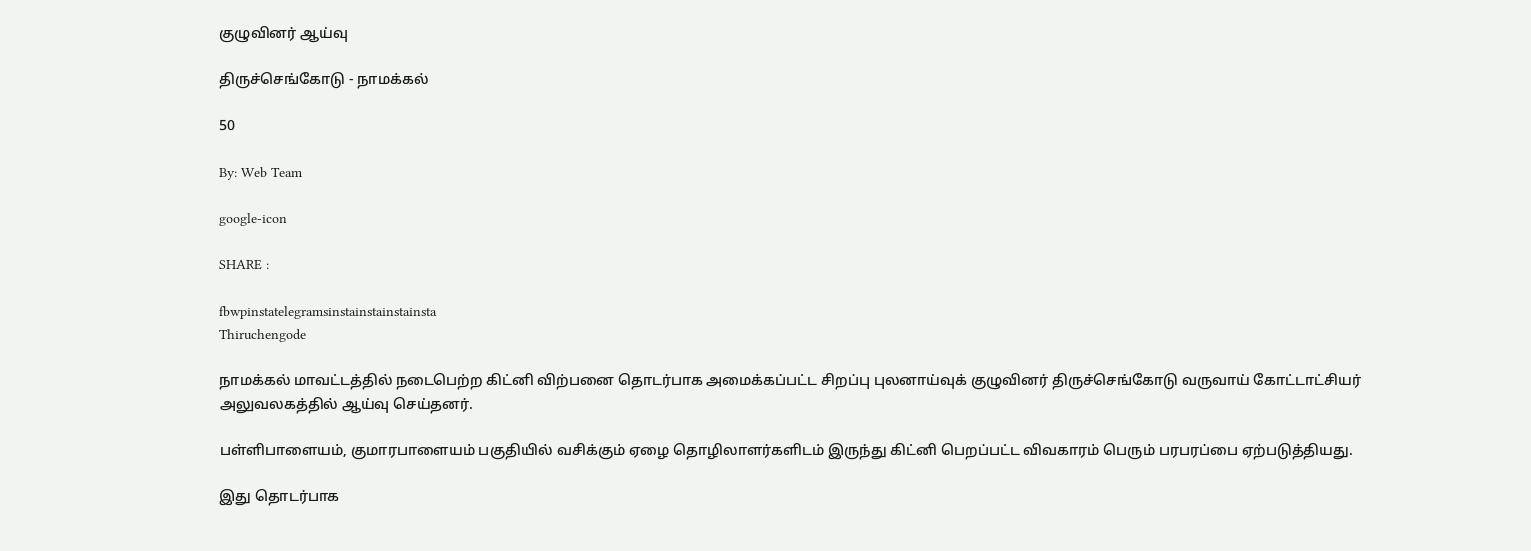குழுவினர் ஆய்வு

திருச்செங்கோடு - நாமக்கல்

50

By: Web Team

google-icon

SHARE :

fbwpinstatelegramsinstainstainstainsta
Thiruchengode

நாமக்கல் மாவட்டத்தில் நடைபெற்ற கிட்னி விற்பனை தொடர்பாக அமைக்கப்பட்ட சிறப்பு புலனாய்வுக் குழுவினர் திருச்செங்கோடு வருவாய் கோட்டாட்சியர் அலுவலகத்தில் ஆய்வு செய்தனர்.

பள்ளிபாளையம், குமாரபாளையம் பகுதியில் வசிக்கும் ஏழை தொழிலாளர்களிடம் இருந்து கிட்னி பெறப்பட்ட விவகாரம் பெரும் பரபரப்பை ஏற்படுத்தியது.

இது தொடர்பாக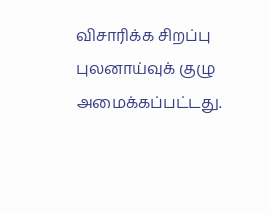விசாரிக்க சிறப்பு புலனாய்வுக் குழு அமைக்கப்பட்டது.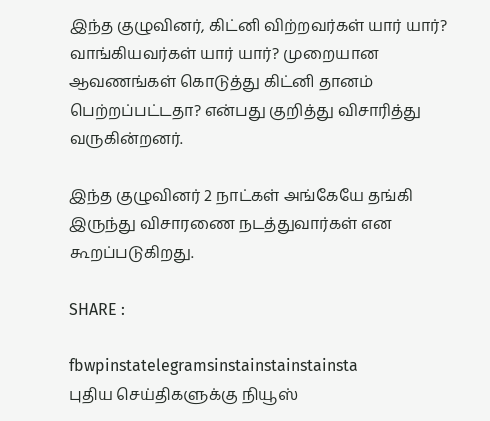இந்த குழுவினர், கிட்னி விற்றவர்கள் யார் யார்? வாங்கியவர்கள் யார் யார்? முறையான ஆவணங்கள் கொடுத்து கிட்னி தானம் பெற்றப்பட்டதா? என்பது குறித்து விசாரித்து வருகின்றனர்.

இந்த குழுவினர் 2 நாட்கள் அங்கேயே தங்கி இருந்து விசாரணை நடத்துவார்கள் என கூறப்படுகிறது.

SHARE :

fbwpinstatelegramsinstainstainstainsta
புதிய செய்திகளுக்கு நியூஸ்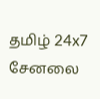தமிழ் 24x7 சேனலை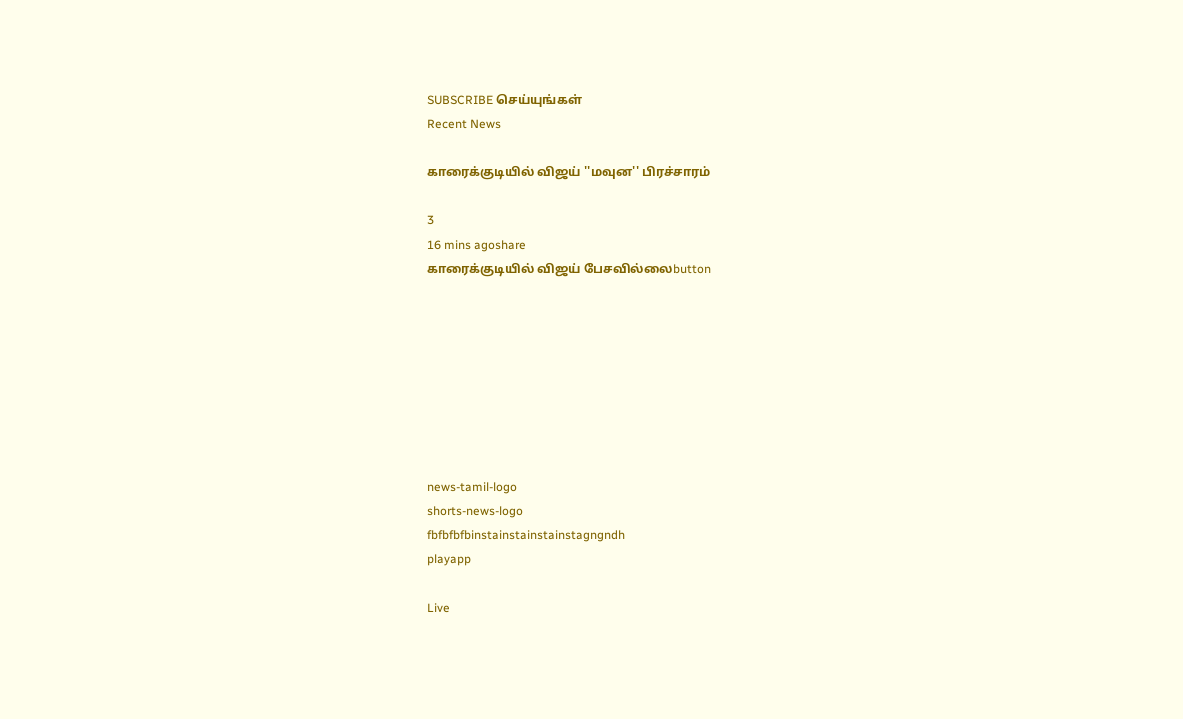SUBSCRIBE செய்யுங்கள்
Recent News

காரைக்குடியில் விஜய் ''மவுன'' பிரச்சாரம்

3
16 mins agoshare
காரைக்குடியில் விஜய் பேசவில்லைbutton








news-tamil-logo
shorts-news-logo
fbfbfbfbinstainstainstainstagngndh
playapp

Live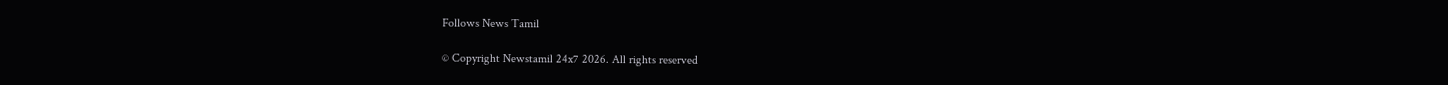Follows News Tamil

© Copyright Newstamil 24x7 2026. All rights reserved